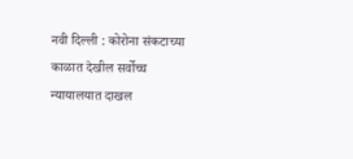नवी दिल्ली : कोरोना संकटाच्या काळात देखील सर्वोच्च न्यायालयात दाखल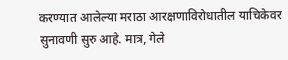करण्यात आलेल्या मराठा आरक्षणाविरोधातील याचिकेवर सुनावणी सुरु आहे. मात्र, गेले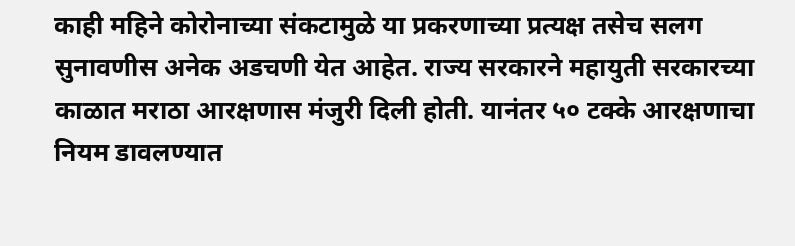काही महिने कोरोनाच्या संकटामुळे या प्रकरणाच्या प्रत्यक्ष तसेच सलग सुनावणीस अनेक अडचणी येत आहेत. राज्य सरकारने महायुती सरकारच्या काळात मराठा आरक्षणास मंजुरी दिली होती. यानंतर ५० टक्के आरक्षणाचा नियम डावलण्यात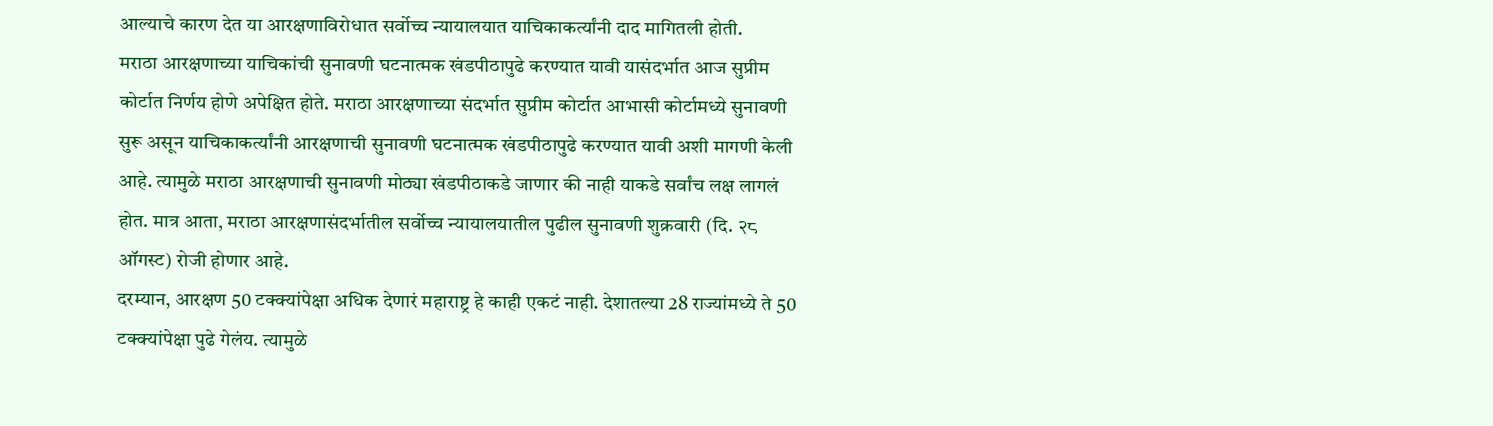आल्याचे कारण देत या आरक्षणाविरोधात सर्वोच्च न्यायालयात याचिकाकर्त्यांनी दाद मागितली होती.
मराठा आरक्षणाच्या याचिकांची सुनावणी घटनात्मक खंडपीठापुढे करण्यात यावी यासंदर्भात आज सुप्रीम कोर्टात निर्णय होणे अपेक्षित होते. मराठा आरक्षणाच्या संदर्भात सुप्रीम कोर्टात आभासी कोर्टामध्ये सुनावणी सुरू असून याचिकाकर्त्यांनी आरक्षणाची सुनावणी घटनात्मक खंडपीठापुढे करण्यात यावी अशी मागणी केली आहे. त्यामुळे मराठा आरक्षणाची सुनावणी मोठ्या खंडपीठाकडे जाणार की नाही याकडे सर्वांच लक्ष लागलं होत. मात्र आता, मराठा आरक्षणासंदर्भातील सर्वोच्च न्यायालयातील पुढील सुनावणी शुक्रवारी (दि. २८ ऑगस्ट) रोजी होणार आहे.
दरम्यान, आरक्षण 50 टक्क्यांपेक्षा अधिक देणारं महाराष्ट्र हे काही एकटं नाही. देशातल्या 28 राज्यांमध्ये ते 50 टक्क्यांपेक्षा पुढे गेलंय. त्यामुळे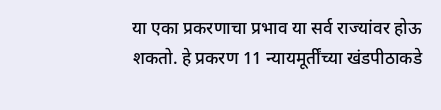या एका प्रकरणाचा प्रभाव या सर्व राज्यांवर होऊ शकतो. हे प्रकरण 11 न्यायमूर्तींच्या खंडपीठाकडे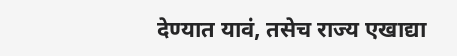देण्यात यावं, तसेच राज्य एखाद्या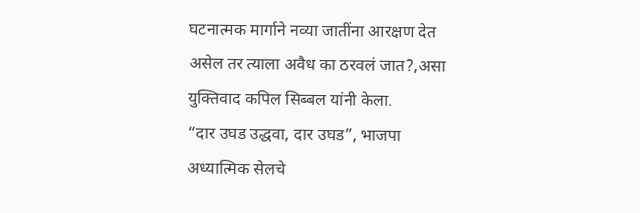घटनात्मक मार्गाने नव्या जातींना आरक्षण देत असेल तर त्याला अवैध का ठरवलं जात?,असा युक्तिवाद कपिल सिब्बल यांनी केला.
“दार उघड उद्धवा, दार उघड”, भाजपा अध्यात्मिक सेलचे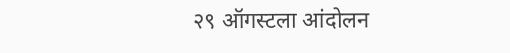२९ ऑगस्टला आंदोलन